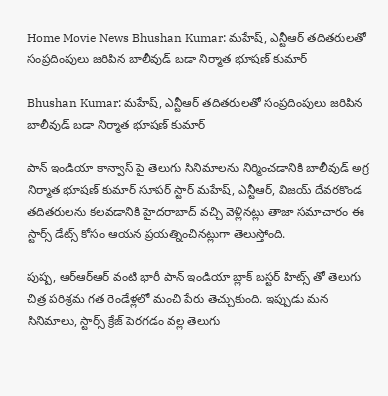Home Movie News Bhushan Kumar: మహేష్, ఎన్టీఆర్ తదితరులతో సంప్రదింపులు జరిపిన బాలీవుడ్ బడా నిర్మాత భూషణ్ కుమార్

Bhushan Kumar: మహేష్, ఎన్టీఆర్ తదితరులతో సంప్రదింపులు జరిపిన బాలీవుడ్ బడా నిర్మాత భూషణ్ కుమార్

పాన్ ఇండియా కాన్వాస్ పై తెలుగు సినిమాలను నిర్మించడానికి బాలీవుడ్ అగ్ర నిర్మాత భూషణ్ కుమార్ సూపర్ స్టార్ మహేష్, ఎన్టీఆర్, విజయ్ దేవరకొండ తదితరులను కలవడానికి హైదరాబాద్ వచ్చి వెళ్లినట్లు తాజా సమాచారం ఈ స్టార్స్ డేట్స్ కోసం ఆయన ప్రయత్నించినట్లుగా తెలుస్తోంది.

పుష్ప, ఆర్ఆర్ఆర్ వంటి భారీ పాన్ ఇండియా బ్లాక్ బస్టర్ హిట్స్ తో తెలుగు చిత్ర పరిశ్రమ గత రెండేళ్లలో మంచి పేరు తెచ్చుకుంది. ఇప్పుడు మన సినిమాలు, స్టార్స్ క్రేజ్ పెరగడం వల్ల తెలుగు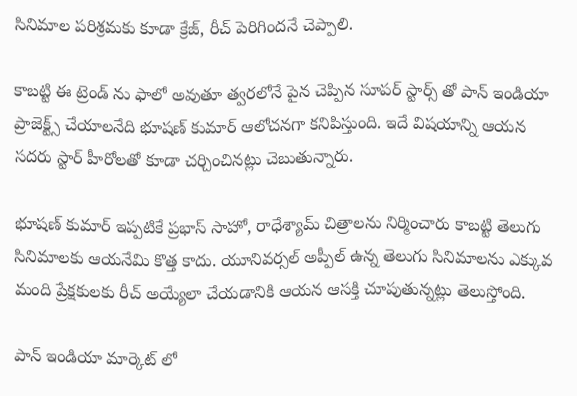సినిమాల పరిశ్రమకు కూడా క్రేజ్, రీచ్ పెరిగిందనే చెప్పాలి.

కాబట్టి ఈ ట్రెండ్ ను ఫాలో అవుతూ త్వరలోనే పైన చెప్పిన సూపర్ స్టార్స్ తో పాన్ ఇండియా ప్రాజెక్ట్స్ చేయాలనేది భూషణ్ కుమార్ ఆలోచనగా కనిపిస్తుంది. ఇదే విషయాన్ని ఆయన సదరు స్టార్ హీరోలతో కూడా చర్చించినట్లు చెబుతున్నారు.

భూషణ్ కుమార్ ఇప్పటికే ప్రభాస్ సాహో, రాధేశ్యామ్ చిత్రాలను నిర్మించారు కాబట్టి తెలుగు సినిమాలకు ఆయనేమి కొత్త కాదు. యూనివర్సల్ అప్పీల్ ఉన్న తెలుగు సినిమాలను ఎక్కువ మంది ప్రేక్షకులకు రీచ్ అయ్యేలా చేయడానికి ఆయన ఆసక్తి చూపుతున్నట్లు తెలుస్తోంది.

పాన్ ఇండియా మార్కెట్ లో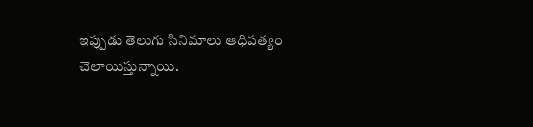ఇప్పుడు తెలుగు సినిమాలు ఆధిపత్యం చెలాయిస్తున్నాయి.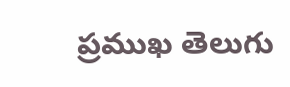ప్రముఖ తెలుగు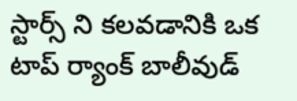స్టార్స్ ని కలవడానికి ఒక టాప్ ర్యాంక్ బాలీవుడ్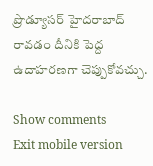ప్రొడ్యూసర్ హైదరాబాద్ రావడం దీనికి పెద్ద ఉదాహరణగా చెప్పుకోవచ్చు.

Show comments
Exit mobile version